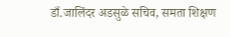डाँ.जालिंदर अडसुळे सचिव, समता शिक्षण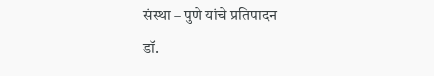संस्था – पुणे यांचे प्रतिपादन
डॉ.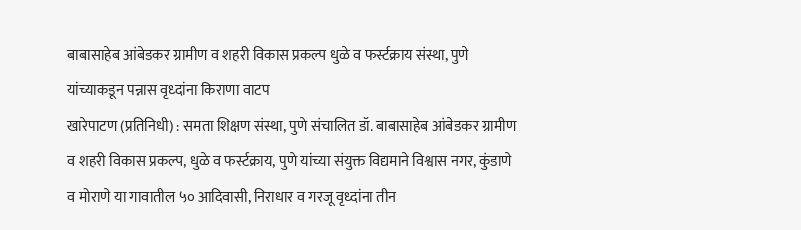बाबासाहेब आंबेडकर ग्रामीण व शहरी विकास प्रकल्प धुळे व फर्स्टक्राय संस्था, पुणे यांच्याकडून पन्नास वृध्दांना किराणा वाटप
खारेपाटण (प्रतिनिधी) : समता शिक्षण संस्था, पुणे संचालित डॉ. बाबासाहेब आंबेडकर ग्रामीण व शहरी विकास प्रकल्प, धुळे व फर्स्टक्राय, पुणे यांच्या संयुक्त विद्यमाने विश्वास नगर, कुंडाणे व मोराणे या गावातील ५० आदिवासी, निराधार व गरजू वृध्दांना तीन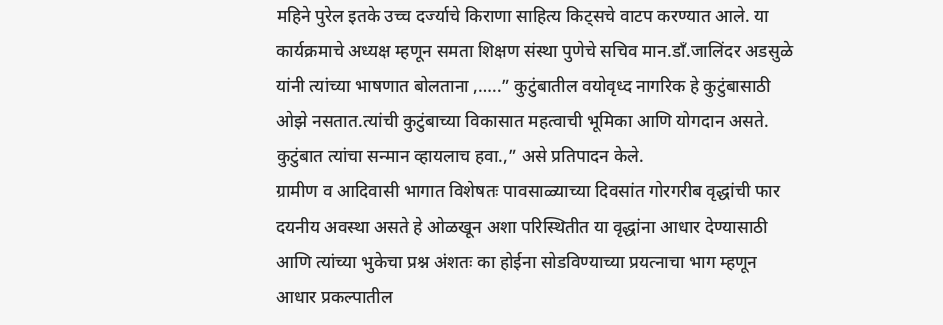महिने पुरेल इतके उच्च दर्ज्याचे किराणा साहित्य किट्सचे वाटप करण्यात आले. या कार्यक्रमाचे अध्यक्ष म्हणून समता शिक्षण संस्था पुणेचे सचिव मान.डाँ.जालिंदर अडसुळे यांनी त्यांच्या भाषणात बोलताना ,…..” कुटुंबातील वयोवृध्द नागरिक हे कुटुंबासाठी ओझे नसतात.त्यांची कुटुंबाच्या विकासात महत्वाची भूमिका आणि योगदान असते. कुटुंबात त्यांचा सन्मान व्हायलाच हवा.,” असे प्रतिपादन केले.
ग्रामीण व आदिवासी भागात विशेषतः पावसाळ्याच्या दिवसांत गोरगरीब वृद्धांची फार दयनीय अवस्था असते हे ओळखून अशा परिस्थितीत या वृद्धांना आधार देण्यासाठी आणि त्यांच्या भुकेचा प्रश्न अंशतः का होईना सोडविण्याच्या प्रयत्नाचा भाग म्हणून आधार प्रकल्पातील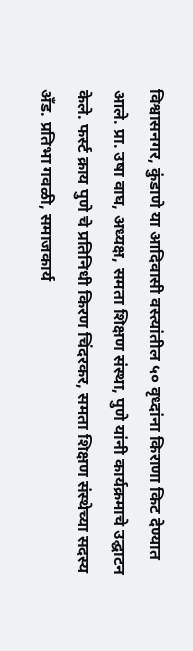विश्वासनगर, कुंडाणे या आदिवासी वस्त्यांतील ५० वृध्दांना किराणा किट देण्यात आले. प्रा. उषा वाघ, अध्यक्ष, समता शिक्षण संस्था, पुणे यांनी कार्यक्रमाचे उद्घाटन केले. फर्स्ट क्राय पुणे चे प्रतिनिधी किरण चिंदरकर, समता शिक्षण संस्थेच्या सदस्य अँड. प्रतिभा गवळी, समाजकार्य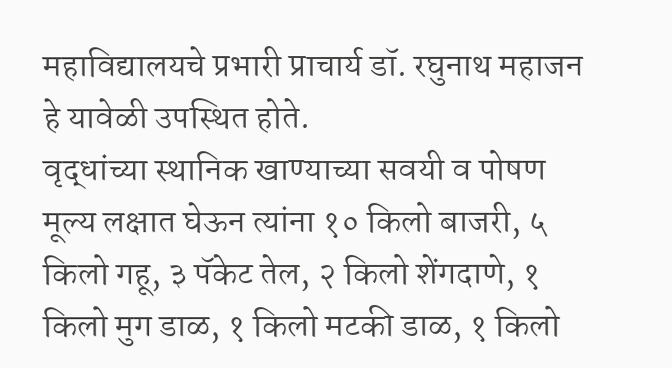महाविद्यालयचे प्रभारी प्राचार्य डॉ. रघुनाथ महाजन हे यावेळी उपस्थित होते.
वृद्धांच्या स्थानिक खाण्याच्या सवयी व पोषण मूल्य लक्षात घेऊन त्यांना १० किलो बाजरी, ५ किलो गहू, ३ पॅकेट तेल, २ किलो शेंगदाणे, १ किलो मुग डाळ, १ किलो मटकी डाळ, १ किलो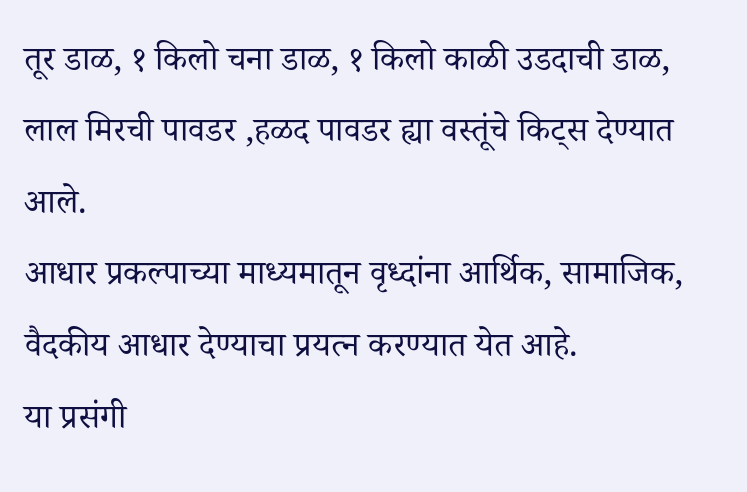तूर डाळ, १ किलो चना डाळ, १ किलो काळी उडदाची डाळ, लाल मिरची पावडर ,हळद पावडर ह्या वस्तूंचे किट्स देण्यात आले.
आधार प्रकल्पाच्या माध्यमातून वृध्दांना आर्थिक, सामाजिक, वैदकीय आधार देण्याचा प्रयत्न करण्यात येत आहे.
या प्रसंगी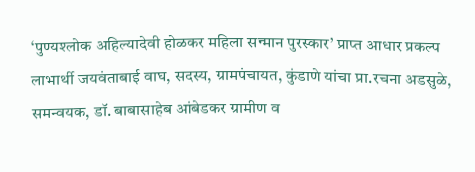‘पुण्यश्लोक अहिल्यादेवी होळकर महिला सन्मान पुरस्कार’ प्राप्त आधार प्रकल्प लाभार्थी जयवंताबाई वाघ, सदस्य, ग्रामपंचायत, कुंडाणे यांचा प्रा.रचना अडसुळे, समन्वयक, डॉ. बाबासाहेब आंबेडकर ग्रामीण व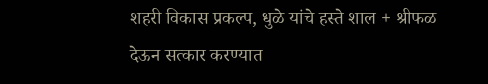शहरी विकास प्रकल्प, धुळे यांचे हस्ते शाल + श्रीफळ देऊन सत्कार करण्यात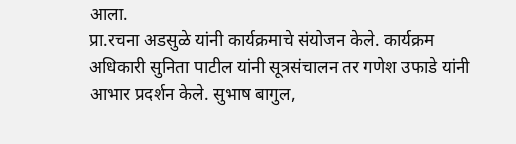आला.
प्रा.रचना अडसुळे यांनी कार्यक्रमाचे संयोजन केले. कार्यक्रम अधिकारी सुनिता पाटील यांनी सूत्रसंचालन तर गणेश उफाडे यांनी आभार प्रदर्शन केले. सुभाष बागुल,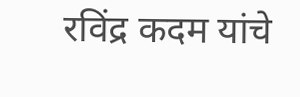रविंद्र कदम यांचे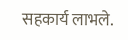सहकार्य लाभले.